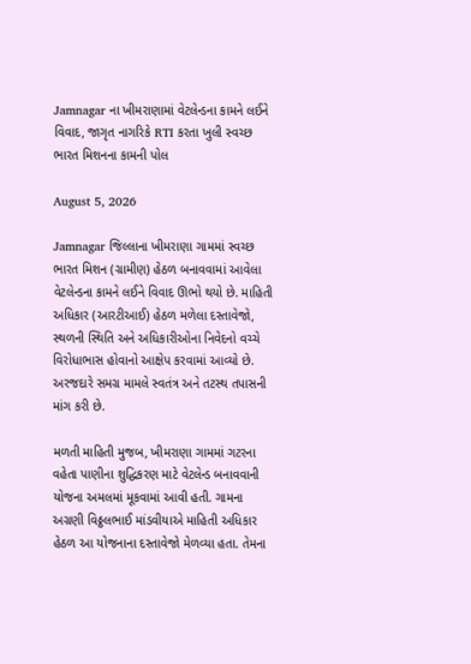Jamnagar ના ખીમરાણામાં વેટલેન્ડના કામને લઈને વિવાદ, જાગૃત નાગરિકે RTI કરતા ખુલી સ્વચ્છ ભારત મિશનના કામની પોલ

August 5, 2026

Jamnagar જિલ્લાના ખીમરાણા ગામમાં સ્વચ્છ ભારત મિશન (ગ્રામીણ) હેઠળ બનાવવામાં આવેલા વેટલેન્ડના કામને લઈને વિવાદ ઊભો થયો છે. માહિતી અધિકાર (આરટીઆઈ) હેઠળ મળેલા દસ્તાવેજો, સ્થળની સ્થિતિ અને અધિકારીઓના નિવેદનો વચ્ચે વિરોધાભાસ હોવાનો આક્ષેપ કરવામાં આવ્યો છે. અરજદારે સમગ્ર મામલે સ્વતંત્ર અને તટસ્થ તપાસની માંગ કરી છે.

મળતી માહિતી મુજબ, ખીમરાણા ગામમાં ગટરના વહેતા પાણીના શુદ્ધિકરણ માટે વેટલેન્ડ બનાવવાની યોજના અમલમાં મૂકવામાં આવી હતી. ગામના અગ્રણી વિઠ્ઠલભાઈ માંડવીયાએ માહિતી અધિકાર હેઠળ આ યોજનાના દસ્તાવેજો મેળવ્યા હતા. તેમના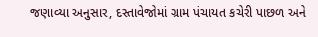જણાવ્યા અનુસાર, દસ્તાવેજોમાં ગ્રામ પંચાયત કચેરી પાછળ અને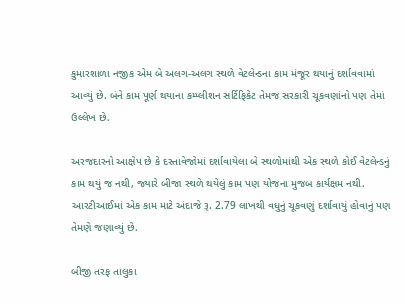કુમારશાળા નજીક એમ બે અલગ-અલગ સ્થળે વેટલેન્ડના કામ મંજૂર થયાનું દર્શાવવામાં આવ્યું છે. બંને કામ પૂર્ણ થયાના કમ્પ્લીશન સર્ટિફિકેટ તેમજ સરકારી ચૂકવણાંનો પણ તેમાં ઉલ્લેખ છે.

અરજદારનો આક્ષેપ છે કે દસ્તાવેજોમાં દર્શાવાયેલા બે સ્થળોમાંથી એક સ્થળે કોઈ વેટલેન્ડનું કામ થયું જ નથી, જ્યારે બીજા સ્થળે થયેલું કામ પણ યોજના મુજબ કાર્યક્ષમ નથી. આરટીઆઈમાં એક કામ માટે અંદાજે રૂ. 2.79 લાખથી વધુનું ચૂકવણું દર્શાવાયું હોવાનું પણ તેમણે જણાવ્યું છે.

બીજી તરફ તાલુકા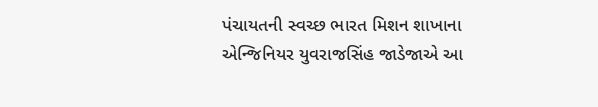પંચાયતની સ્વચ્છ ભારત મિશન શાખાના એન્જિનિયર યુવરાજસિંહ જાડેજાએ આ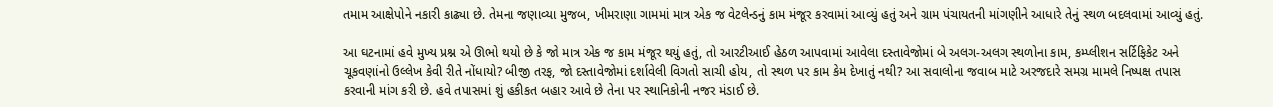તમામ આક્ષેપોને નકારી કાઢ્યા છે. તેમના જણાવ્યા મુજબ, ખીમરાણા ગામમાં માત્ર એક જ વેટલેન્ડનું કામ મંજૂર કરવામાં આવ્યું હતું અને ગ્રામ પંચાયતની માંગણીને આધારે તેનું સ્થળ બદલવામાં આવ્યું હતું.

આ ઘટનામાં હવે મુખ્ય પ્રશ્ન એ ઊભો થયો છે કે જો માત્ર એક જ કામ મંજૂર થયું હતું, તો આરટીઆઈ હેઠળ આપવામાં આવેલા દસ્તાવેજોમાં બે અલગ-અલગ સ્થળોના કામ, કમ્પ્લીશન સર્ટિફિકેટ અને ચૂકવણાંનો ઉલ્લેખ કેવી રીતે નોંધાયો? બીજી તરફ, જો દસ્તાવેજોમાં દર્શાવેલી વિગતો સાચી હોય, તો સ્થળ પર કામ કેમ દેખાતું નથી? આ સવાલોના જવાબ માટે અરજદારે સમગ્ર મામલે નિષ્પક્ષ તપાસ કરવાની માંગ કરી છે. હવે તપાસમાં શું હકીકત બહાર આવે છે તેના પર સ્થાનિકોની નજર મંડાઈ છે.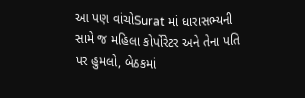આ પણ વાંચોSurat માં ધારાસભ્યની સામે જ મહિલા કોર્પોરેટર અને તેના પતિ પર હુમલો, બેઠકમાં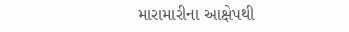મારામારીના આક્ષેપથી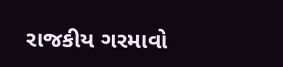રાજકીય ગરમાવો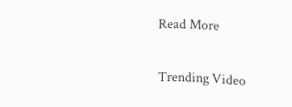Read More

Trending Video